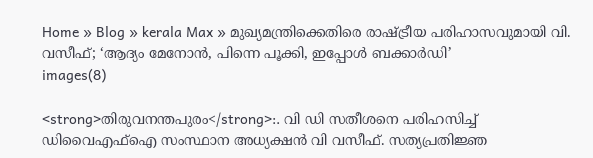Home » Blog » kerala Max » മുഖ്യമന്ത്രിക്കെതിരെ രാഷ്ട്രീയ പരിഹാസവുമായി വി. വസീഫ്; ‘ആദ്യം മേനോൻ, പിന്നെ പൂക്കി, ഇപ്പോൾ ബക്കാർഡി’
images(8)

<strong>തിരുവനന്തപുരം</strong>:. വി ഡി സതീശനെ പരിഹസിച്ച് ഡിവൈഎഫ്ഐ സംസ്ഥാന അധ്യക്ഷൻ വി വസീഫ്. സത്യപ്രതിജ്ഞ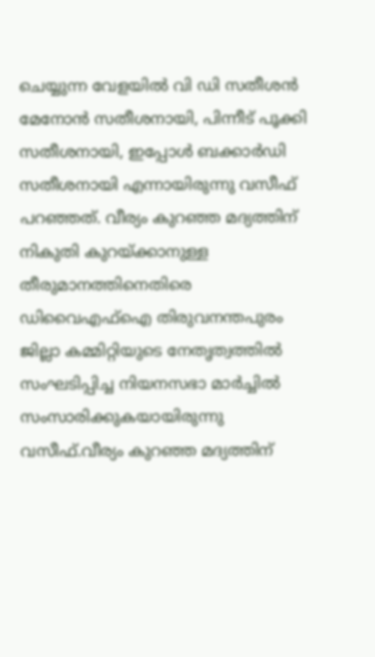ചെയ്യുന്ന വേളയില്‍ വി ഡി സതീശന്‍ മേനോന്‍ സതീശനായി, പിന്നീട് പൂക്കി സതീശനായി, ഇപ്പോള്‍ ബക്കാര്‍ഡി സതീശനായി എന്നായിരുന്നു വസീഫ് പറഞ്ഞത്. വീര്യം കുറഞ്ഞ മദ്യത്തിന് നികുതി കുറയ്ക്കാനുള്ള തീരുമാനത്തിനെതിരെ ഡിവൈഎഫ്‌ഐ തിരുവനന്തപുരം ജില്ലാ കമ്മിറ്റിയുടെ നേതൃത്വത്തില്‍ സംഘടിപ്പിച്ച നിയനസഭാ മാര്‍ച്ചില്‍ സംസാരിക്കുകയായിരുന്നു വസീഫ്.വീര്യം കുറഞ്ഞ മദ്യത്തിന്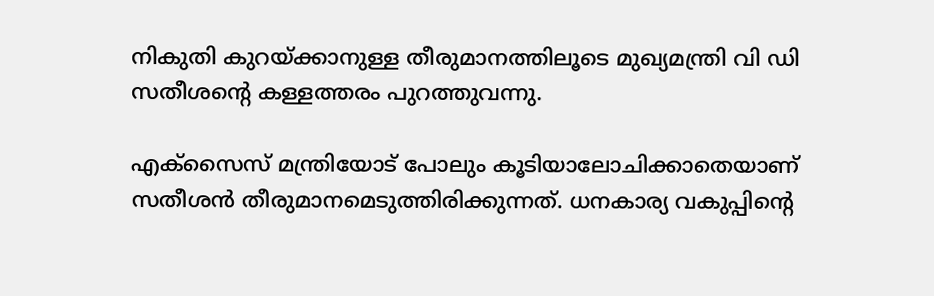നികുതി കുറയ്ക്കാനുള്ള തീരുമാനത്തിലൂടെ മുഖ്യമന്ത്രി വി ഡി സതീശന്‍റെ കള്ളത്തരം പുറത്തുവന്നു.

എക്‌സൈസ് മന്ത്രിയോട് പോലും കൂടിയാലോചിക്കാതെയാണ് സതീശന്‍ തീരുമാനമെടുത്തിരിക്കുന്നത്. ധനകാര്യ വകുപ്പിന്‍റെ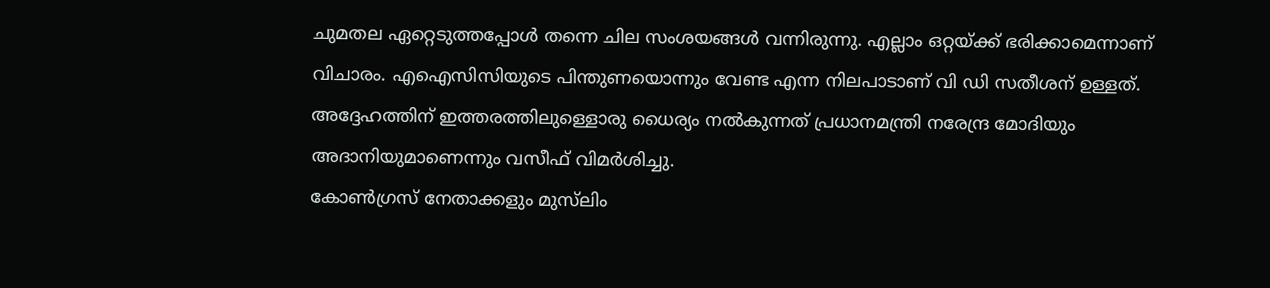ചുമതല ഏറ്റെടുത്തപ്പോള്‍ തന്നെ ചില സംശയങ്ങള്‍ വന്നിരുന്നു. എല്ലാം ഒറ്റയ്ക്ക് ഭരിക്കാമെന്നാണ് വിചാരം. എഐസിസിയുടെ പിന്തുണയൊന്നും വേണ്ട എന്ന നിലപാടാണ് വി ഡി സതീശന് ഉള്ളത്. അദ്ദേഹത്തിന് ഇത്തരത്തിലുള്ളൊരു ധൈര്യം നല്‍കുന്നത് പ്രധാനമന്ത്രി നരേന്ദ്ര മോദിയും അദാനിയുമാണെന്നും വസീഫ് വിമർശിച്ചു.
കോണ്‍ഗ്രസ് നേതാക്കളും മുസ്‌ലിം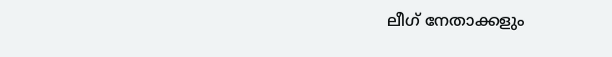ലീഗ് നേതാക്കളും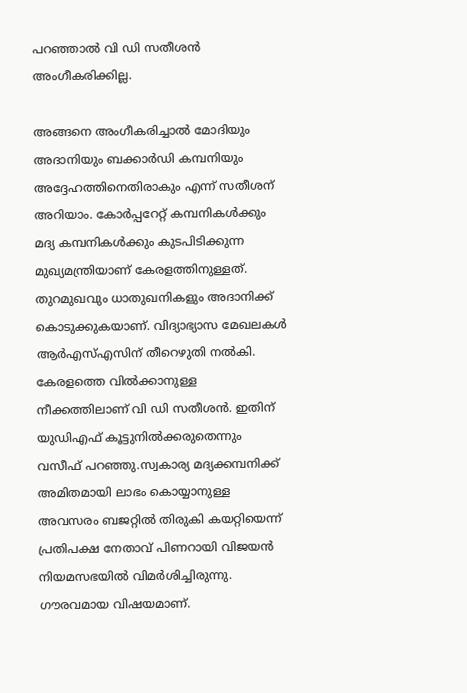പറഞ്ഞാല്‍ വി ഡി സതീശന്‍ അംഗീകരിക്കില്ല.

അങ്ങനെ അംഗീകരിച്ചാൽ മോദിയും അദാനിയും ബക്കാര്‍ഡി കമ്പനിയും അദ്ദേഹത്തിനെതിരാകും എന്ന് സതീശന് അറിയാം. കോര്‍പ്പറേറ്റ് കമ്പനികള്‍ക്കും മദ്യ കമ്പനികള്‍ക്കും കുടപിടിക്കുന്ന മുഖ്യമന്ത്രിയാണ് കേരളത്തിനുള്ളത്. തുറമുഖവും ധാതുഖനികളും അദാനിക്ക് കൊടുക്കുകയാണ്. വിദ്യാഭ്യാസ മേഖലകള്‍ ആര്‍എസ്എസിന് തീറെഴുതി നൽകി. കേരളത്തെ വില്‍ക്കാനുള്ള നീക്കത്തിലാണ് വി ഡി സതീശന്‍. ഇതിന് യുഡിഎഫ് കൂട്ടുനില്‍ക്കരുതെന്നും വസീഫ് പറഞ്ഞു.സ്വകാര്യ മദ്യക്കമ്പനിക്ക് അമിതമായി ലാഭം കൊയ്യാനുള്ള അവസരം ബജറ്റില്‍ തിരുകി കയറ്റിയെന്ന് പ്രതിപക്ഷ നേതാവ് പിണറായി വിജയന്‍ നിയമസഭയിൽ വിമർശിച്ചിരുന്നു. ഗൗരവമായ വിഷയമാണ്.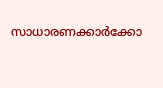സാധാരണക്കാര്‍ക്കോ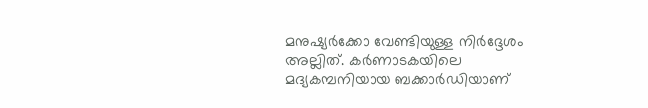മനുഷ്യര്‍ക്കോ വേണ്ടിയുള്ള നിര്‍ദ്ദേശം അല്ലിത്. കര്‍ണാടകയിലെ മദ്യകമ്പനിയായ ബക്കാർഡിയാണ്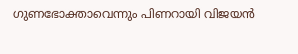ഗുണഭോക്താവെന്നും പിണറായി വിജയൻ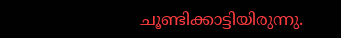ചൂണ്ടിക്കാട്ടിയിരുന്നു.